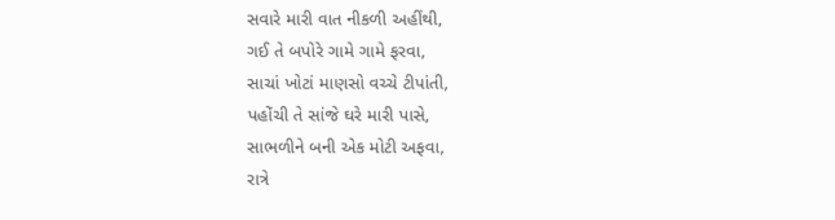સવારે મારી વાત નીકળી અહીંથી,
ગઈ તે બપોરે ગામે ગામે ફરવા,
સાચાં ખોટાં માણસો વચ્ચે ટીપાંતી,
પહોંચી તે સાંજે ઘરે મારી પાસે,
સાભળીને બની એક મોટી અફવા,
રાત્રે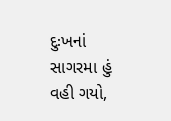દુઃખનાં સાગરમા હું વહી ગયો,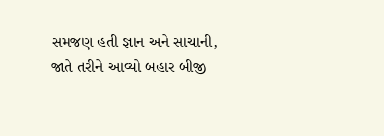સમજણ હતી જ્ઞાન અને સાચાની,
જાતે તરીને આવ્યો બહાર બીજી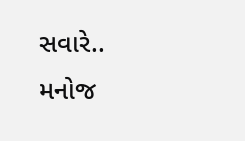સવારે..
મનોજ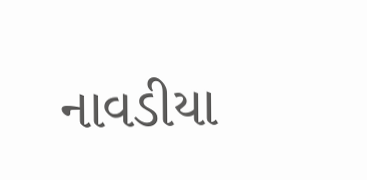નાવડીયા